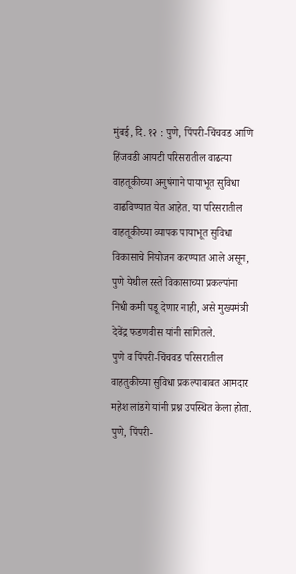मुंबई, दि. १२ : पुणे, पिंपरी-चिंचवड आणि हिंजवडी आयटी परिसरातील वाढत्या वाहतूकीच्या अनुषंगाने पायाभूत सुविधा वाढविण्यात येत आहेत. या परिसरातील वाहतूकीच्या व्यापक पायाभूत सुविधा विकासाचे नियोजन करण्यात आले असून, पुणे येथील रस्ते विकासाच्या प्रकल्पांना निधी कमी पडू देणार नाही, असे मुख्यमंत्री देवेंद्र फडणवीस यांनी सांगितले.
पुणे व पिंपरी-चिंचवड परिसरातील वाहतुकीच्या सुविधा प्रकल्पाबाबत आमदार महेश लांडगे यांनी प्रश्न उपस्थित केला होता.
पुणे, पिंपरी-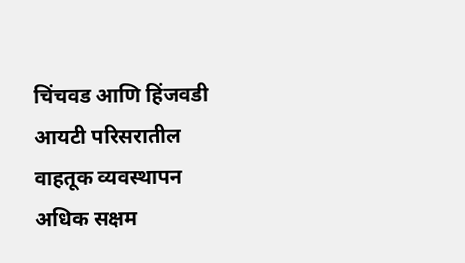चिंचवड आणि हिंजवडी आयटी परिसरातील वाहतूक व्यवस्थापन अधिक सक्षम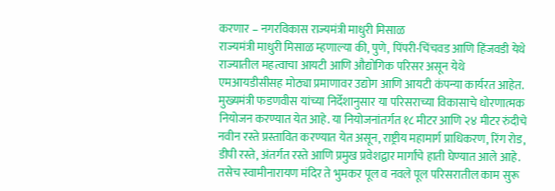करणार – नगरविकास राज्यमंत्री माधुरी मिसाळ
राज्यमंत्री माधुरी मिसाळ म्हणाल्या की, पुणे, पिंपरी-चिंचवड आणि हिंजवडी येथे राज्यातील महत्वाचा आयटी आणि औद्योगिक परिसर असून येथे एमआयडीसीसह मोठ्या प्रमाणावर उद्योग आणि आयटी कंपन्या कार्यरत आहेत. मुख्यमंत्री फडणवीस यांच्या निर्देशानुसार या परिसराच्या विकासाचे धोरणात्मक नियोजन करण्यात येत आहे. या नियोजनांतर्गत १८ मीटर आणि २४ मीटर रुंदीचे नवीन रस्ते प्रस्तावित करण्यात येत असून, राष्ट्रीय महामार्ग प्राधिकरण, रिंग रोड, डीपी रस्ते, अंतर्गत रस्ते आणि प्रमुख प्रवेशद्वार मार्गांचे हाती घेण्यात आले आहे. तसेच स्वामीनारायण मंदिर ते भुमकर पूल व नवले पूल परिसरातील काम सुरू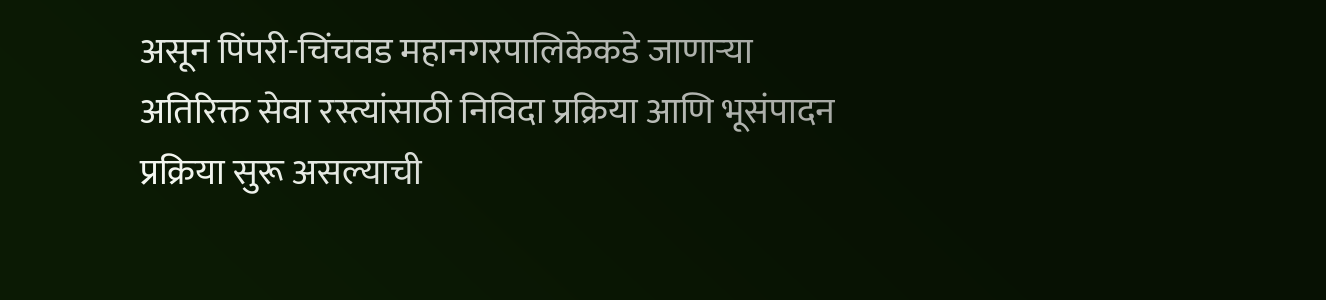असून पिंपरी-चिंचवड महानगरपालिकेकडे जाणाऱ्या अतिरिक्त सेवा रस्त्यांसाठी निविदा प्रक्रिया आणि भूसंपादन प्रक्रिया सुरू असल्याची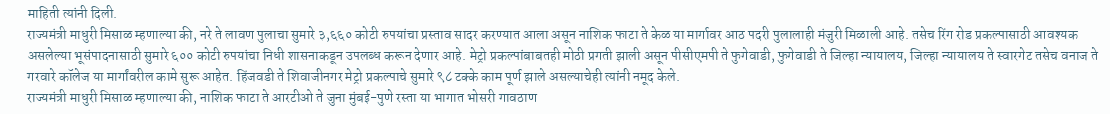माहिती त्यांनी दिली.
राज्यमंत्री माधुरी मिसाळ म्हणाल्या की, नरे ते लावण पुलाचा सुमारे ३,६६० कोटी रुपयांचा प्रस्ताव सादर करण्यात आला असून नाशिक फाटा ते केळ या मार्गावर आठ पदरी पुलालाही मंजुरी मिळाली आहे. तसेच रिंग रोड प्रकल्पासाठी आवश्यक असलेल्या भूसंपादनासाठी सुमारे ६०० कोटी रुपयांचा निधी शासनाकडून उपलब्ध करून देणार आहे. मेट्रो प्रकल्पांबाबतही मोठी प्रगती झाली असून पीसीएमपी ते फुगेवाडी, फुगेवाडी ते जिल्हा न्यायालय, जिल्हा न्यायालय ते स्वारगेट तसेच वनाज ते गरवारे कॉलेज या मार्गांवरील कामे सुरू आहेत. हिंजवडी ते शिवाजीनगर मेट्रो प्रकल्पाचे सुमारे ९८ टक्के काम पूर्ण झाले असल्याचेही त्यांनी नमूद केले.
राज्यमंत्री माधुरी मिसाळ म्हणाल्या की, नाशिक फाटा ते आरटीओ ते जुना मुंबई-पुणे रस्ता या भागात भोसरी गावठाण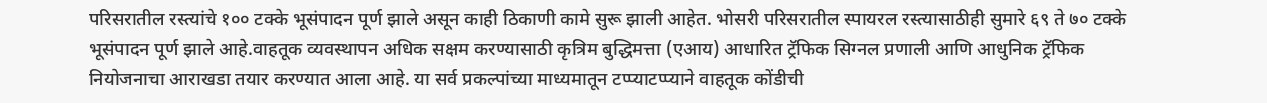परिसरातील रस्त्यांचे १०० टक्के भूसंपादन पूर्ण झाले असून काही ठिकाणी कामे सुरू झाली आहेत. भोसरी परिसरातील स्पायरल रस्त्यासाठीही सुमारे ६९ ते ७० टक्के भूसंपादन पूर्ण झाले आहे.वाहतूक व्यवस्थापन अधिक सक्षम करण्यासाठी कृत्रिम बुद्धिमत्ता (एआय) आधारित ट्रॅफिक सिग्नल प्रणाली आणि आधुनिक ट्रॅफिक नियोजनाचा आराखडा तयार करण्यात आला आहे. या सर्व प्रकल्पांच्या माध्यमातून टप्प्याटप्प्याने वाहतूक कोंडीची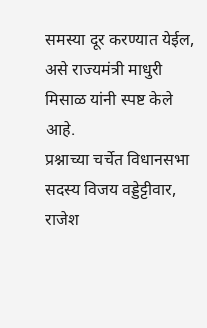समस्या दूर करण्यात येईल, असे राज्यमंत्री माधुरी मिसाळ यांनी स्पष्ट केले आहे.
प्रश्नाच्या चर्चेत विधानसभा सदस्य विजय वड्डेट्टीवार, राजेश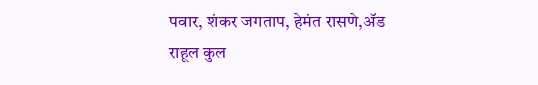पवार, शंकर जगताप, हेमंत रासणे,ॲड राहूल कुल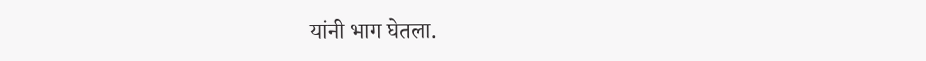यांनी भाग घेतला.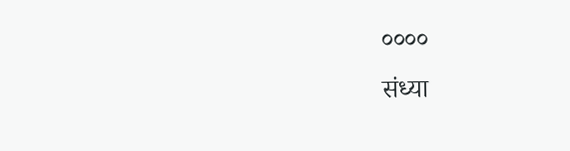००००
संध्या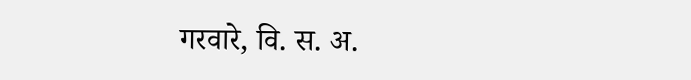गरवारे, वि. स. अ.